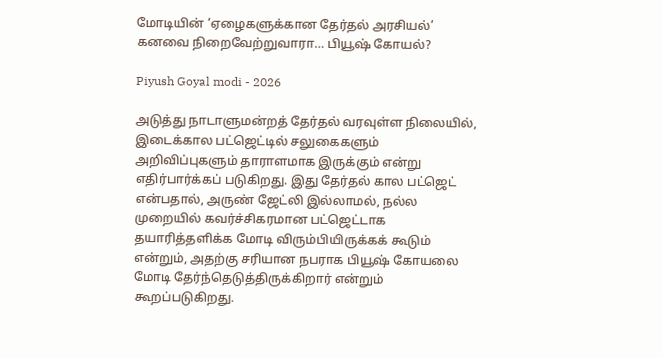மோடியின் ‘ஏழைகளுக்கான தேர்தல் அரசியல்’ கனவை நிறைவேற்றுவாரா… பியூஷ் கோயல்?

Piyush Goyal modi - 2026

அடுத்து நாடாளுமன்றத் தேர்தல் வரவுள்ள நிலையில், இடைக்கால பட்ஜெட்டில் சலுகைகளும் அறிவிப்புகளும் தாராளமாக இருக்கும் என்று எதிர்பார்க்கப் படுகிறது. இது தேர்தல் கால பட்ஜெட் என்பதால், அருண் ஜேட்லி இல்லாமல், நல்ல முறையில் கவர்ச்சிகரமான பட்ஜெட்டாக தயாரித்தளிக்க மோடி விரும்பியிருக்கக் கூடும் என்றும், அதற்கு சரியான நபராக பியூஷ் கோயலை மோடி தேர்ந்தெடுத்திருக்கிறார் என்றும் கூறப்படுகிறது.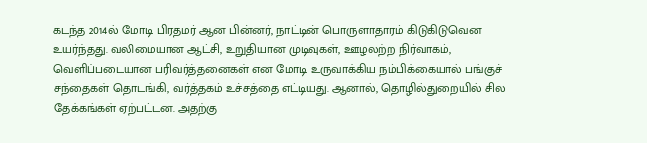கடந்த 2014ல் மோடி பிரதமர் ஆன பின்னர், நாட்டின் பொருளாதாரம் கிடுகிடுவென உயர்ந்தது. வலிமையான ஆட்சி, உறுதியான முடிவுகள், ஊழலற்ற நிர்வாகம், வெளிப்படையான பரிவர்த்தனைகள் என மோடி உருவாக்கிய நம்பிக்கையால் பங்குச் சந்தைகள் தொடங்கி, வர்த்தகம் உச்சத்தை எட்டியது. ஆனால், தொழில்துறையில் சில தேக்கங்கள் ஏற்பட்டன. அதற்கு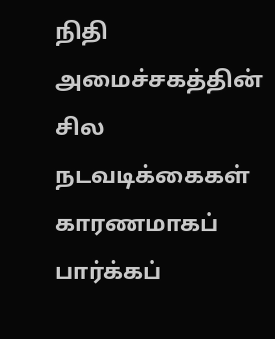நிதி அமைச்சகத்தின் சில நடவடிக்கைகள் காரணமாகப் பார்க்கப்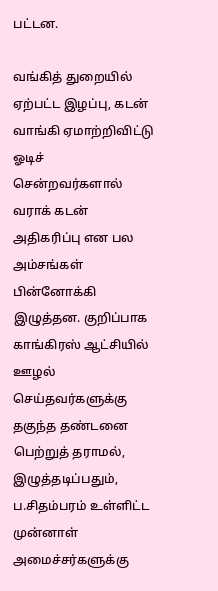பட்டன.

வங்கித் துறையில் ஏற்பட்ட இழப்பு, கடன் வாங்கி ஏமாற்றிவிட்டு ஓடிச் சென்றவர்களால் வராக் கடன் அதிகரிப்பு என பல அம்சங்கள் பின்னோக்கி இழுத்தன. குறிப்பாக காங்கிரஸ் ஆட்சியில் ஊழல் செய்தவர்களுக்கு தகுந்த தண்டனை பெற்றுத் தராமல், இழுத்தடிப்பதும், ப.சிதம்பரம் உள்ளிட்ட முன்னாள் அமைச்சர்களுக்கு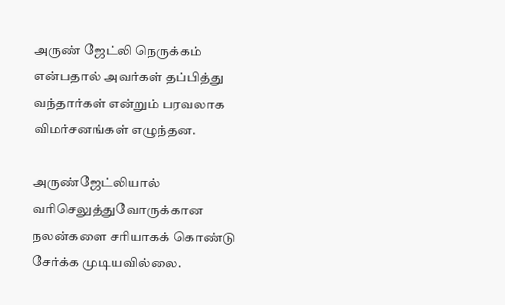அருண் ஜேட்லி நெருக்கம் என்பதால் அவர்கள் தப்பித்து வந்தார்கள் என்றும் பரவலாக விமர்சனங்கள் எழுந்தன.

அருண்ஜேட்லியால் வரிசெலுத்துவோருக்கான நலன்களை சரியாகக் கொண்டு சேர்க்க முடியவில்லை.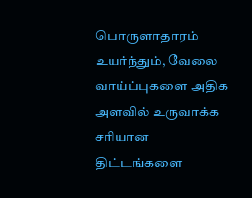பொருளாதாரம் உயர்ந்தும், வேலை வாய்ப்புகளை அதிக அளவில் உருவாக்க சரியான திட்டங்களை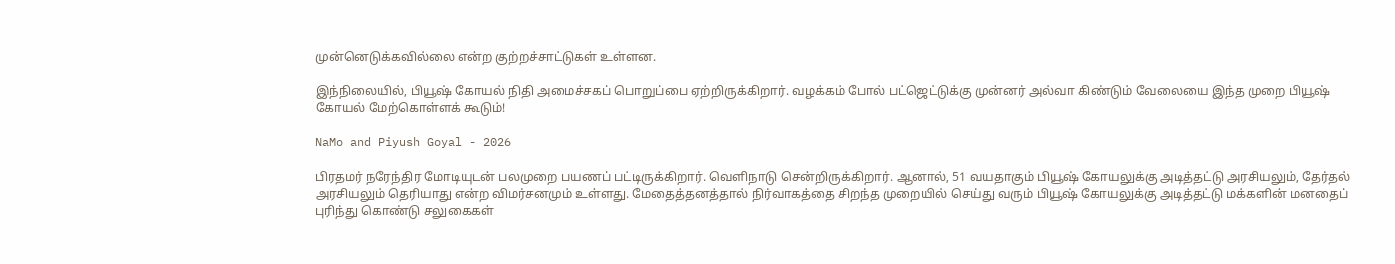முன்னெடுக்கவில்லை என்ற குற்றச்சாட்டுகள் உள்ளன.

இந்நிலையில், பியூஷ் கோயல் நிதி அமைச்சகப் பொறுப்பை ஏற்றிருக்கிறார். வழக்கம் போல் பட்ஜெட்டுக்கு முன்னர் அல்வா கிண்டும் வேலையை இந்த முறை பியூஷ் கோயல் மேற்கொள்ளக் கூடும்!

NaMo and Piyush Goyal - 2026

பிரதமர் நரேந்திர மோடியுடன் பலமுறை பயணப் பட்டிருக்கிறார். வெளிநாடு சென்றிருக்கிறார். ஆனால், 51 வயதாகும் பியூஷ் கோயலுக்கு அடித்தட்டு அரசியலும், தேர்தல் அரசியலும் தெரியாது என்ற விமர்சனமும் உள்ளது. மேதைத்தனத்தால் நிர்வாகத்தை சிறந்த முறையில் செய்து வரும் பியூஷ் கோயலுக்கு அடித்தட்டு மக்களின் மனதைப் புரிந்து கொண்டு சலுகைகள்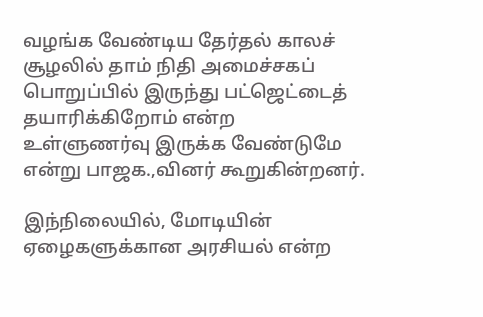வழங்க வேண்டிய தேர்தல் காலச் சூழலில் தாம் நிதி அமைச்சகப் பொறுப்பில் இருந்து பட்ஜெட்டைத் தயாரிக்கிறோம் என்ற உள்ளுணர்வு இருக்க வேண்டுமே என்று பாஜக.,வினர் கூறுகின்றனர்.

இந்நிலையில், மோடியின் ஏழைகளுக்கான அரசியல் என்ற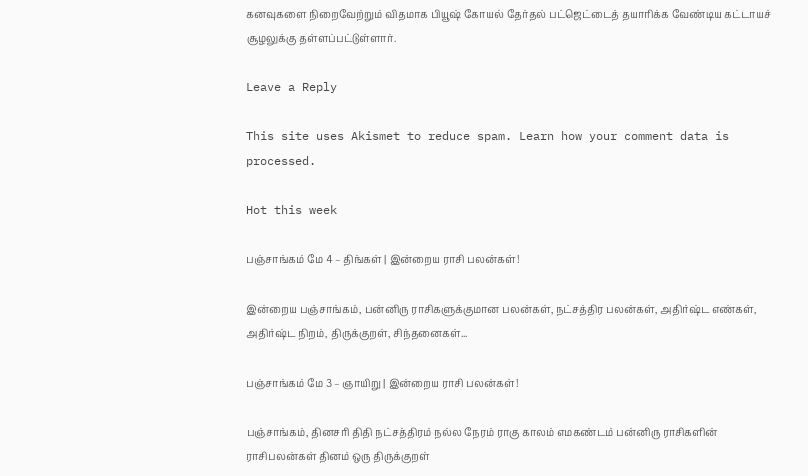கனவுகளை நிறைவேற்றும் விதமாக பியூஷ் கோயல் தேர்தல் பட்ஜெட்டைத் தயாரிக்க வேண்டிய கட்டாயச் சூழலுக்கு தள்ளப்பட்டுள்ளார்.

Leave a Reply

This site uses Akismet to reduce spam. Learn how your comment data is processed.

Hot this week

பஞ்சாங்கம் மே 4 – திங்கள் | இன்றைய ராசி பலன்கள்!

இன்றைய பஞ்சாங்கம், பன்னிரு ராசிகளுக்குமான பலன்கள், நட்சத்திர பலன்கள், அதிர்ஷ்ட எண்கள், அதிர்ஷ்ட நிறம், திருக்குறள், சிந்தனைகள்...

பஞ்சாங்கம் மே 3 – ஞாயிறு | இன்றைய ராசி பலன்கள்!

பஞ்சாங்கம், தினசரி திதி நட்சத்திரம் நல்ல நேரம் ராகு காலம் எமகண்டம் பன்னிரு ராசிகளின் ராசிபலன்கள் தினம் ஒரு திருக்குறள்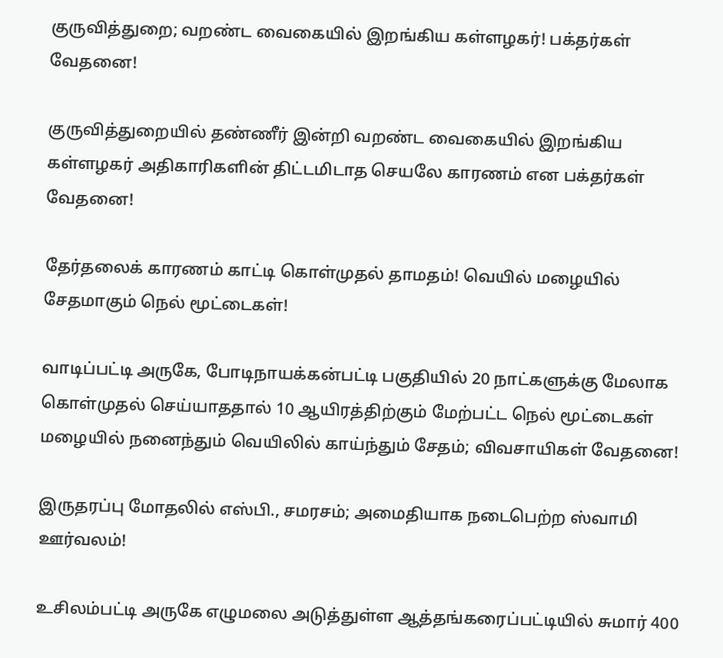குருவித்துறை; வறண்ட வைகையில் இறங்கிய கள்ளழகர்! பக்தர்கள் வேதனை!

குருவித்துறையில் தண்ணீர் இன்றி வறண்ட வைகையில் இறங்கிய கள்ளழகர் அதிகாரிகளின் திட்டமிடாத செயலே காரணம் என பக்தர்கள் வேதனை!

தேர்தலைக் காரணம் காட்டி கொள்முதல் தாமதம்! வெயில் மழையில் சேதமாகும் நெல் மூட்டைகள்!

வாடிப்பட்டி அருகே, போடிநாயக்கன்பட்டி பகுதியில் 20 நாட்களுக்கு மேலாக கொள்முதல் செய்யாததால் 10 ஆயிரத்திற்கும் மேற்பட்ட நெல் மூட்டைகள் மழையில் நனைந்தும் வெயிலில் காய்ந்தும் சேதம்; விவசாயிகள் வேதனை!

இருதரப்பு மோதலில் எஸ்பி., சமரசம்; அமைதியாக நடைபெற்ற ஸ்வாமி ஊர்வலம்!

உசிலம்பட்டி அருகே எழுமலை அடுத்துள்ள ஆத்தங்கரைப்பட்டியில் சுமார் 400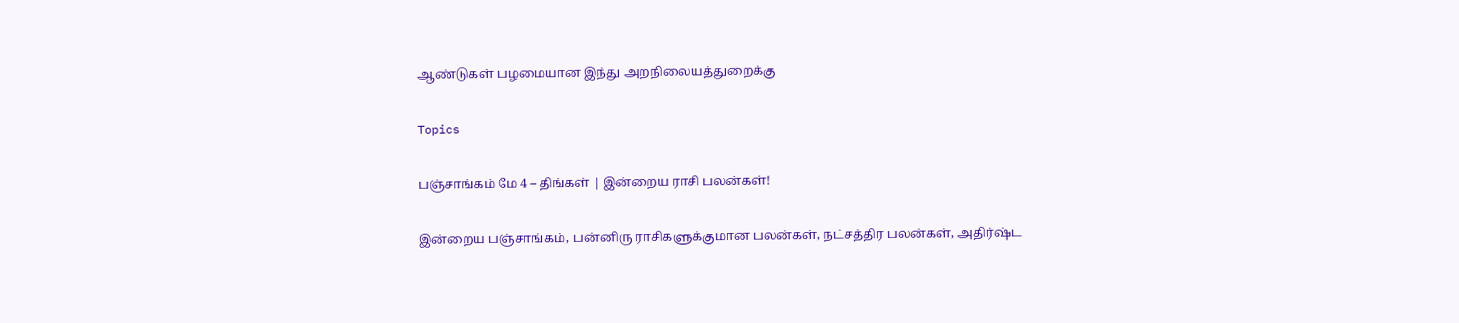ஆண்டுகள் பழமையான இந்து அறநிலையத்துறைக்கு

Topics

பஞ்சாங்கம் மே 4 – திங்கள் | இன்றைய ராசி பலன்கள்!

இன்றைய பஞ்சாங்கம், பன்னிரு ராசிகளுக்குமான பலன்கள், நட்சத்திர பலன்கள், அதிர்ஷ்ட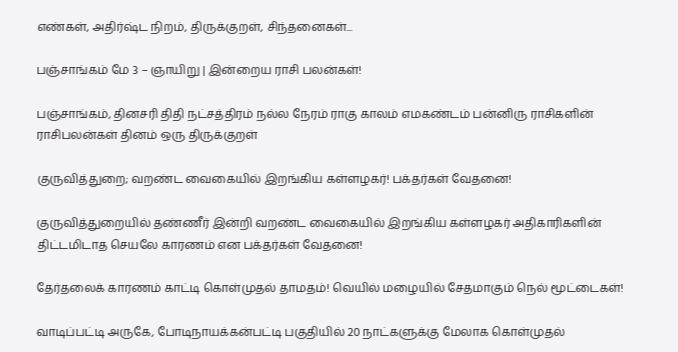எண்கள், அதிர்ஷ்ட நிறம், திருக்குறள், சிந்தனைகள்...

பஞ்சாங்கம் மே 3 – ஞாயிறு | இன்றைய ராசி பலன்கள்!

பஞ்சாங்கம், தினசரி திதி நட்சத்திரம் நல்ல நேரம் ராகு காலம் எமகண்டம் பன்னிரு ராசிகளின் ராசிபலன்கள் தினம் ஒரு திருக்குறள்

குருவித்துறை; வறண்ட வைகையில் இறங்கிய கள்ளழகர்! பக்தர்கள் வேதனை!

குருவித்துறையில் தண்ணீர் இன்றி வறண்ட வைகையில் இறங்கிய கள்ளழகர் அதிகாரிகளின் திட்டமிடாத செயலே காரணம் என பக்தர்கள் வேதனை!

தேர்தலைக் காரணம் காட்டி கொள்முதல் தாமதம்! வெயில் மழையில் சேதமாகும் நெல் மூட்டைகள்!

வாடிப்பட்டி அருகே, போடிநாயக்கன்பட்டி பகுதியில் 20 நாட்களுக்கு மேலாக கொள்முதல்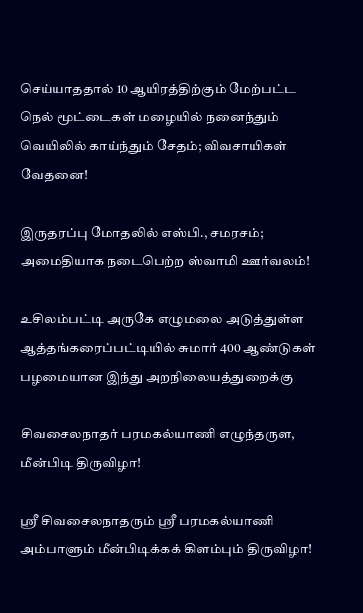செய்யாததால் 10 ஆயிரத்திற்கும் மேற்பட்ட நெல் மூட்டைகள் மழையில் நனைந்தும் வெயிலில் காய்ந்தும் சேதம்; விவசாயிகள் வேதனை!

இருதரப்பு மோதலில் எஸ்பி., சமரசம்; அமைதியாக நடைபெற்ற ஸ்வாமி ஊர்வலம்!

உசிலம்பட்டி அருகே எழுமலை அடுத்துள்ள ஆத்தங்கரைப்பட்டியில் சுமார் 400 ஆண்டுகள் பழமையான இந்து அறநிலையத்துறைக்கு

சிவசைலநாதர் பரமகல்யாணி எழுந்தருள, மீன்பிடி திருவிழா!

ஸ்ரீ சிவசைலநாதரும் ஸ்ரீ பரமகல்யாணி அம்பாளும் மீன்பிடிக்கக் கிளம்பும் திருவிழா!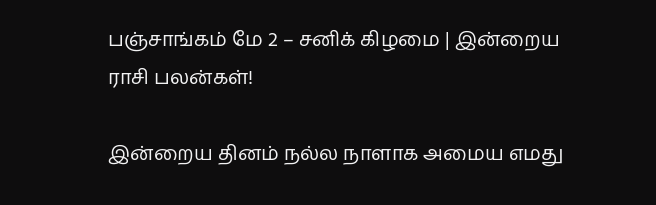பஞ்சாங்கம் மே 2 – சனிக் கிழமை | இன்றைய ராசி பலன்கள்!

இன்றைய தினம் நல்ல நாளாக அமைய எமது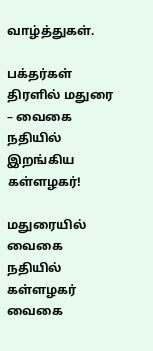வாழ்த்துகள்.

பக்தர்கள் திரளில் மதுரை – வைகை நதியில் இறங்கிய கள்ளழகர்!

மதுரையில் வைகை நதியில் கள்ளழகர் வைகை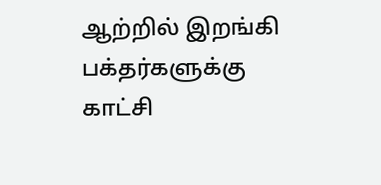ஆற்றில் இறங்கி பக்தர்களுக்கு காட்சி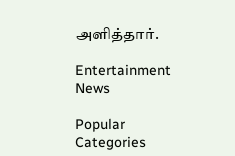அளித்தார்.

Entertainment News

Popular Categories